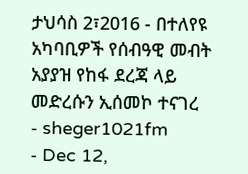ታህሳስ 2፣2016 - በተለየዩ አካባቢዎች የሰብዓዊ መብት አያያዝ የከፋ ደረጃ ላይ መድረሱን ኢሰመኮ ተናገረ
- sheger1021fm
- Dec 12,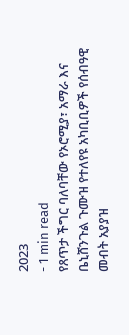2023
- 1 min read
የጸጥታ ችግር ባለባቸው የኦሮሚያ፣ አማራ እና ቤኒሸንጉል ጉሙዝ የተለየዩ አካቢቢዎች የሰብዓዊ መብት አያያዝ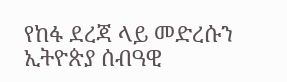የከፋ ደረጃ ላይ መድረሱን ኢትዮጵያ ሰብዓዊ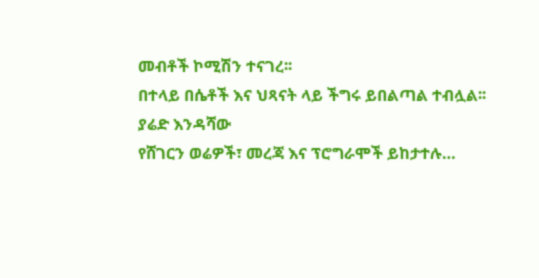መብቶች ኮሚሽን ተናገረ፡፡
በተላይ በሴቶች እና ህጻናት ላይ ችግሩ ይበልጣል ተብሏል፡፡
ያሬድ እንዳሻው
የሸገርን ወሬዎች፣ መረጃ እና ፕሮግራሞች ይከታተሉ…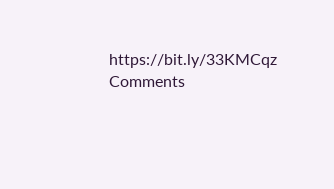https://bit.ly/33KMCqz
Comments